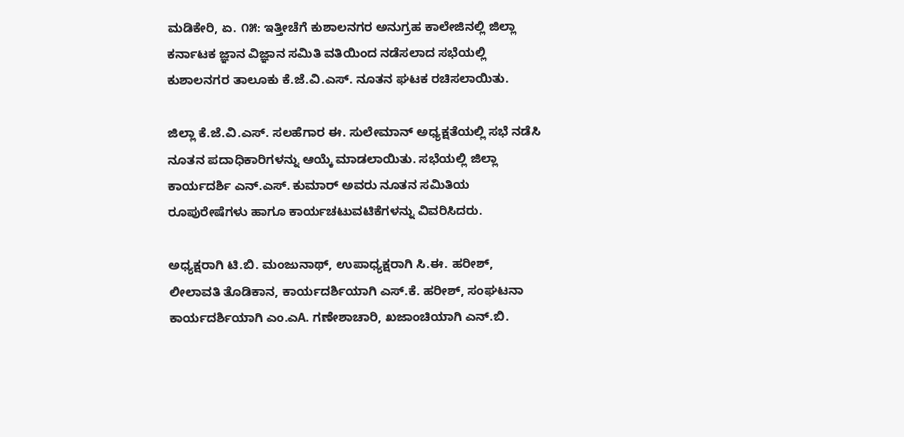ಮಡಿಕೇರಿ, ಏ. ೧೫: ಇತ್ತೀಚೆಗೆ ಕುಶಾಲನಗರ ಅನುಗ್ರಹ ಕಾಲೇಜಿನಲ್ಲಿ ಜಿಲ್ಲಾ ಕರ್ನಾಟಕ ಜ್ಞಾನ ವಿಜ್ಞಾನ ಸಮಿತಿ ವತಿಯಿಂದ ನಡೆಸಲಾದ ಸಭೆಯಲ್ಲಿ ಕುಶಾಲನಗರ ತಾಲೂಕು ಕೆ.ಜೆ.ವಿ.ಎಸ್. ನೂತನ ಘಟಕ ರಚಿಸಲಾಯಿತು.

ಜಿಲ್ಲಾ ಕೆ.ಜೆ.ವಿ.ಎಸ್. ಸಲಹೆಗಾರ ಈ. ಸುಲೇಮಾನ್ ಅಧ್ಯಕ್ಷತೆಯಲ್ಲಿ ಸಭೆ ನಡೆಸಿ ನೂತನ ಪದಾಧಿಕಾರಿಗಳನ್ನು ಆಯ್ಕೆ ಮಾಡಲಾಯಿತು. ಸಭೆಯಲ್ಲಿ ಜಿಲ್ಲಾ ಕಾರ್ಯದರ್ಶಿ ಎನ್.ಎಸ್. ಕುಮಾರ್ ಅವರು ನೂತನ ಸಮಿತಿಯ ರೂಪುರೇಷೆಗಳು ಹಾಗೂ ಕಾರ್ಯಚಟುವಟಿಕೆಗಳನ್ನು ವಿವರಿಸಿದರು.

ಅಧ್ಯಕ್ಷರಾಗಿ ಟಿ.ಬಿ. ಮಂಜುನಾಥ್, ಉಪಾಧ್ಯಕ್ಷರಾಗಿ ಸಿ.ಈ. ಹರೀಶ್, ಲೀಲಾವತಿ ತೊಡಿಕಾನ, ಕಾರ್ಯದರ್ಶಿಯಾಗಿ ಎಸ್.ಕೆ. ಹರೀಶ್, ಸಂಘಟನಾ ಕಾರ್ಯದರ್ಶಿಯಾಗಿ ಎಂ.ಎA. ಗಣೇಶಾಚಾರಿ, ಖಜಾಂಚಿಯಾಗಿ ಎನ್.ಬಿ.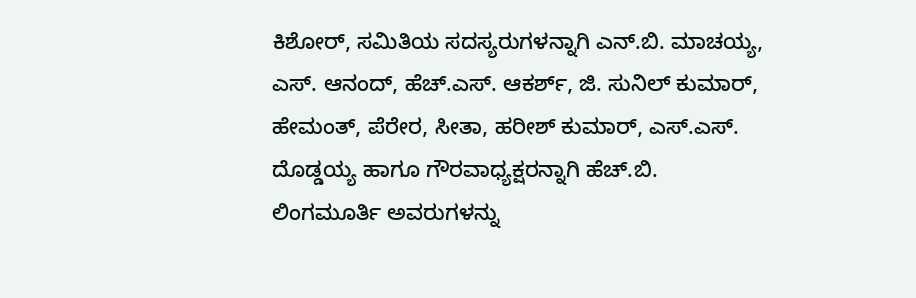ಕಿಶೋರ್, ಸಮಿತಿಯ ಸದಸ್ಯರುಗಳನ್ನಾಗಿ ಎನ್.ಬಿ. ಮಾಚಯ್ಯ, ಎಸ್. ಆನಂದ್, ಹೆಚ್.ಎಸ್. ಆಕರ್ಶ್, ಜಿ. ಸುನಿಲ್ ಕುಮಾರ್, ಹೇಮಂತ್, ಪೆರೇರ, ಸೀತಾ, ಹರೀಶ್ ಕುಮಾರ್, ಎಸ್.ಎಸ್. ದೊಡ್ಡಯ್ಯ ಹಾಗೂ ಗೌರವಾಧ್ಯಕ್ಷರನ್ನಾಗಿ ಹೆಚ್.ಬಿ. ಲಿಂಗಮೂರ್ತಿ ಅವರುಗಳನ್ನು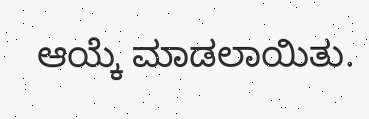ಆಯ್ಕೆ ಮಾಡಲಾಯಿತು.